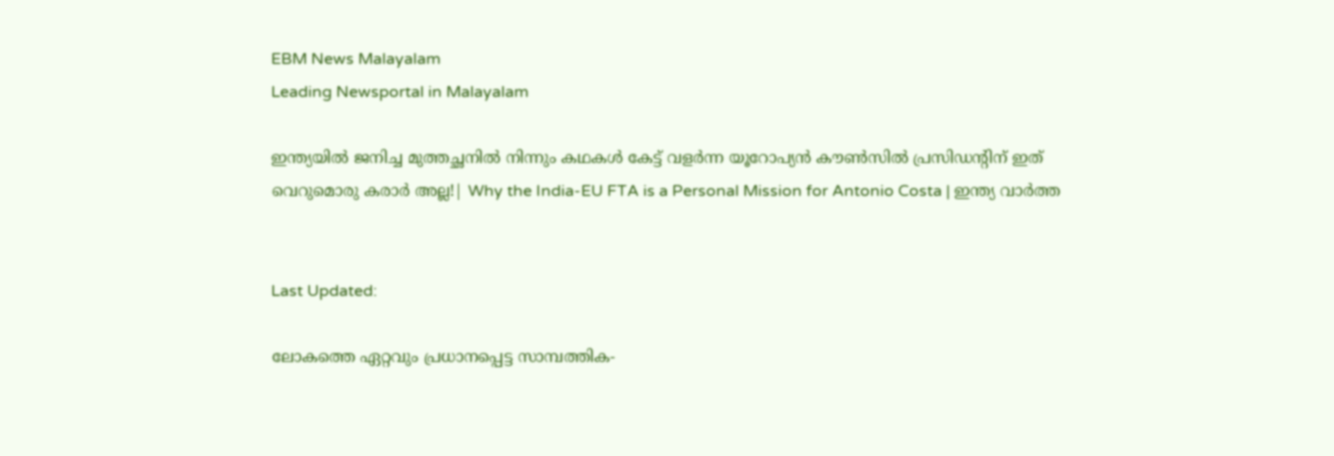EBM News Malayalam
Leading Newsportal in Malayalam

ഇന്ത്യയിൽ ജനിച്ച മുത്തച്ഛനിൽ നിന്നും കഥകൾ കേട്ട് വളർന്ന യൂറോപ്യൻ കൗൺസിൽ പ്രസിഡന്റിന് ഇത് വെറുമൊരു കരാർ അല്ല!| Why the India-EU FTA is a Personal Mission for Antonio Costa | ഇന്ത്യ വാർത്ത


Last Updated:

ലോകത്തെ ഏറ്റവും പ്രധാനപ്പെട്ട സാമ്പത്തിക-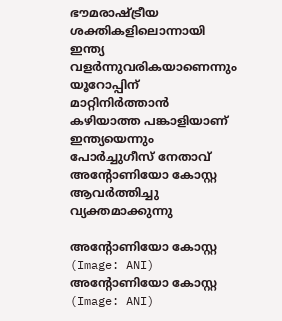ഭൗമരാഷ്ട്രീയ ശക്തികളിലൊന്നായി ഇന്ത്യ വളർന്നുവരികയാണെന്നും യൂറോപ്പിന് മാറ്റിനിർത്താൻ കഴിയാത്ത പങ്കാളിയാണ് ഇന്ത്യയെന്നും പോർച്ചുഗീസ് നേതാവ് അന്റോണിയോ കോസ്റ്റ ആവർത്തിച്ചു വ്യക്തമാക്കുന്നു

അന്റോണിയോ കോസ്റ്റ (Image: ANI)
അന്റോണിയോ കോസ്റ്റ (Image: ANI)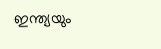ഇന്ത്യയും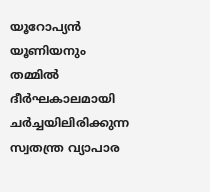യൂറോപ്യൻ യൂണിയനും തമ്മിൽ ദീർഘകാലമായി ചർച്ചയിലിരിക്കുന്ന സ്വതന്ത്ര വ്യാപാര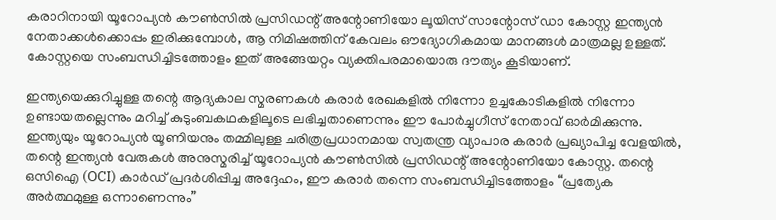കരാറിനായി യൂറോപ്യൻ കൗൺസിൽ പ്രസിഡന്റ് അന്റോണിയോ ലൂയിസ് സാന്റോസ് ഡാ കോസ്റ്റ ഇന്ത്യൻ നേതാക്കൾക്കൊപ്പം ഇരിക്കുമ്പോൾ, ആ നിമിഷത്തിന് കേവലം ഔദ്യോഗികമായ മാനങ്ങൾ മാത്രമല്ല ഉള്ളത്. കോസ്റ്റയെ സംബന്ധിച്ചിടത്തോളം ഇത് അങ്ങേയറ്റം വ്യക്തിപരമായൊരു ദൗത്യം കൂടിയാണ്.

ഇന്ത്യയെക്കുറിച്ചുള്ള തന്റെ ആദ്യകാല സ്മരണകൾ കരാർ രേഖകളിൽ നിന്നോ ഉച്ചകോടികളിൽ നിന്നോ ഉണ്ടായതല്ലെന്നും മറിച്ച് കുടുംബകഥകളിലൂടെ ലഭിച്ചതാണെന്നും ഈ പോർച്ചുഗീസ് നേതാവ് ഓർ‌മിക്കുന്നു.  ഇന്ത്യയും യൂറോപ്യൻ യൂണിയനും തമ്മിലുള്ള ചരിത്രപ്രധാനമായ സ്വതന്ത്ര വ്യാപാര കരാർ പ്രഖ്യാപിച്ച വേളയിൽ, തന്റെ ഇന്ത്യൻ വേരുകൾ അനുസ്മരിച്ച് യൂറോപ്യൻ കൗൺസിൽ പ്രസിഡന്റ് അന്റോണിയോ കോസ്റ്റ. തന്റെ ഒസിഐ (OCI) കാർഡ് പ്രദർശിപ്പിച്ച അദ്ദേഹം, ഈ കരാർ തന്നെ സംബന്ധിച്ചിടത്തോളം “പ്രത്യേക അർത്ഥമുള്ള ഒന്നാണെന്നും”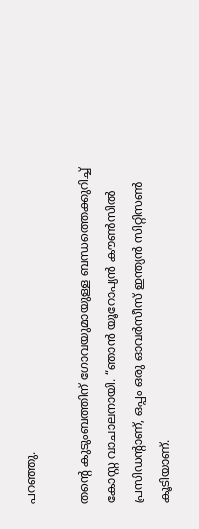പറഞ്ഞു.

തന്റെ കുടുംബത്തിന് ഗോവയുമായുള്ള ബന്ധത്തെക്കുറിച്ച് കോസ്റ്റ വാചാലനായി. “ഞാൻ യൂറോപ്യൻ കൗൺസിൽ പ്രസിഡന്റാണ്, ഒപ്പം ഒരു ഓവർസീസ് ഇന്ത്യൻ സിറ്റിസൺ കൂടിയാണ്.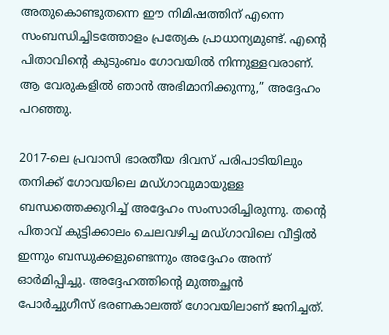അതുകൊണ്ടുതന്നെ ഈ നിമിഷത്തിന് എന്നെ സംബന്ധിച്ചിടത്തോളം പ്രത്യേക പ്രാധാന്യമുണ്ട്. എന്റെ പിതാവിന്റെ കുടുംബം ഗോവയിൽ നിന്നുള്ളവരാണ്. ആ വേരുകളിൽ ഞാൻ അഭിമാനിക്കുന്നു,” അദ്ദേഹം പറഞ്ഞു.

2017-ലെ പ്രവാസി ഭാരതീയ ദിവസ് പരിപാടിയിലും തനിക്ക് ഗോവയിലെ മഡ്ഗാവുമായുള്ള ബന്ധത്തെക്കുറിച്ച് അദ്ദേഹം സംസാരിച്ചിരുന്നു. തന്റെ പിതാവ് കുട്ടിക്കാലം ചെലവഴിച്ച മഡ്ഗാവിലെ വീട്ടിൽ ഇന്നും ബന്ധുക്കളുണ്ടെന്നും അദ്ദേഹം അന്ന് ഓർമിപ്പിച്ചു. അദ്ദേഹത്തിന്റെ മുത്തച്ഛൻ  പോർച്ചുഗീസ് ഭരണകാലത്ത് ഗോവയിലാണ് ജനിച്ചത്.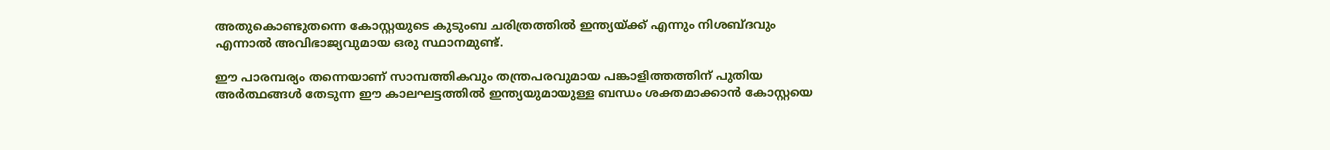അതുകൊണ്ടുതന്നെ കോസ്റ്റയുടെ കുടുംബ ചരിത്രത്തിൽ ഇന്ത്യയ്ക്ക് എന്നും നിശബ്ദവും എന്നാൽ അവിഭാജ്യവുമായ ഒരു സ്ഥാനമുണ്ട്.

ഈ പാരമ്പര്യം തന്നെയാണ് സാമ്പത്തികവും തന്ത്രപരവുമായ പങ്കാളിത്തത്തിന് പുതിയ അർത്ഥങ്ങൾ തേടുന്ന ഈ കാലഘട്ടത്തിൽ ഇന്ത്യയുമായുള്ള ബന്ധം ശക്തമാക്കാൻ കോസ്റ്റയെ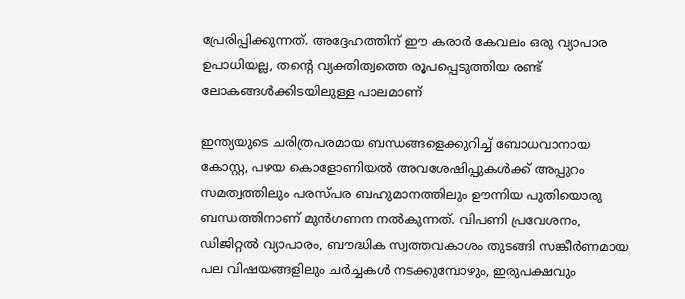പ്രേരിപ്പിക്കുന്നത്. അദ്ദേഹത്തിന് ഈ കരാർ കേവലം ഒരു വ്യാപാര ഉപാധിയല്ല, തന്റെ വ്യക്തിത്വത്തെ രൂപപ്പെടുത്തിയ രണ്ട് ലോകങ്ങൾക്കിടയിലുള്ള പാലമാണ്

ഇന്ത്യയുടെ ചരിത്രപരമായ ബന്ധങ്ങളെക്കുറിച്ച് ബോധവാനായ കോസ്റ്റ, പഴയ കൊളോണിയൽ അവശേഷിപ്പുകൾക്ക് അപ്പുറം സമത്വത്തിലും പരസ്പര ബഹുമാനത്തിലും ഊന്നിയ പുതിയൊരു ബന്ധത്തിനാണ് മുൻഗണന നൽകുന്നത്. വിപണി പ്രവേശനം, ഡിജിറ്റൽ വ്യാപാരം, ബൗദ്ധിക സ്വത്തവകാശം തുടങ്ങി സങ്കീർണമായ പല വിഷയങ്ങളിലും ചർച്ചകൾ നടക്കുമ്പോഴും, ഇരുപക്ഷവും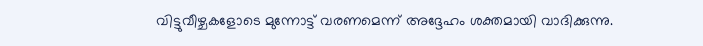വിട്ടുവീഴ്ചകളോടെ മുന്നോട്ട് വരണമെന്ന് അദ്ദേഹം ശക്തമായി വാദിക്കുന്നു.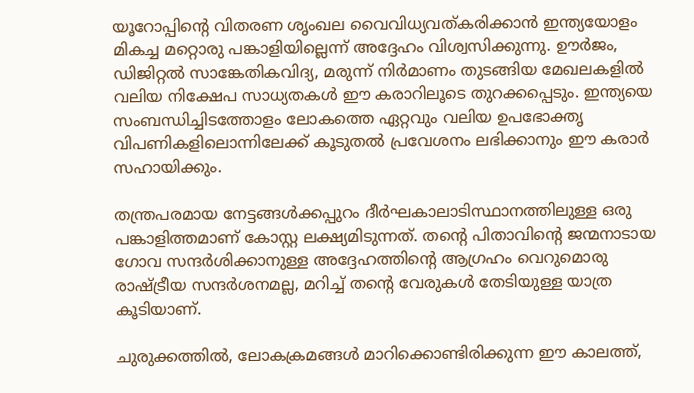യൂറോപ്പിന്റെ വിതരണ ശൃംഖല വൈവിധ്യവത്കരിക്കാൻ ഇന്ത്യയോളം മികച്ച മറ്റൊരു പങ്കാളിയില്ലെന്ന് അദ്ദേഹം വിശ്വസിക്കുന്നു. ഊർജം, ഡിജിറ്റൽ സാങ്കേതികവിദ്യ, മരുന്ന് നിർമാണം തുടങ്ങിയ മേഖലകളിൽ വലിയ നിക്ഷേപ സാധ്യതകൾ ഈ കരാറിലൂടെ തുറക്കപ്പെടും. ഇന്ത്യയെ സംബന്ധിച്ചിടത്തോളം ലോകത്തെ ഏറ്റവും വലിയ ഉപഭോക്തൃ വിപണികളിലൊന്നിലേക്ക് കൂടുതൽ പ്രവേശനം ലഭിക്കാനും ഈ കരാർ സഹായിക്കും.

തന്ത്രപരമായ നേട്ടങ്ങൾക്കപ്പുറം ദീർഘകാലാടിസ്ഥാനത്തിലുള്ള ഒരു പങ്കാളിത്തമാണ് കോസ്റ്റ ലക്ഷ്യമിടുന്നത്. തന്റെ പിതാവിന്റെ ജന്മനാടായ ഗോവ സന്ദർശിക്കാനുള്ള അദ്ദേഹത്തിന്റെ ആഗ്രഹം വെറുമൊരു രാഷ്ട്രീയ സന്ദർശനമല്ല, മറിച്ച് തന്റെ വേരുകൾ തേടിയുള്ള യാത്ര കൂടിയാണ്.

ചുരുക്കത്തിൽ, ലോകക്രമങ്ങൾ മാറിക്കൊണ്ടിരിക്കുന്ന ഈ കാലത്ത്,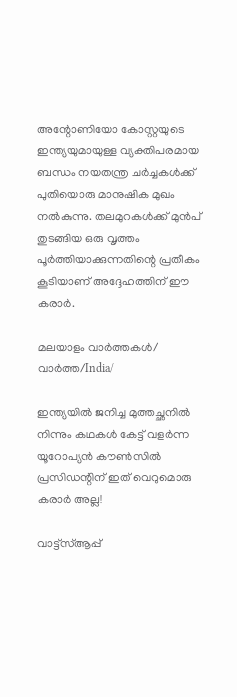അന്റോണിയോ കോസ്റ്റയുടെ ഇന്ത്യയുമായുള്ള വ്യക്തിപരമായ ബന്ധം നയതന്ത്ര ചർച്ചകൾക്ക് പുതിയൊരു മാനുഷിക മുഖം നൽകുന്നു. തലമുറകൾക്ക് മുൻപ് തുടങ്ങിയ ഒരു വൃത്തം പൂർത്തിയാക്കുന്നതിന്റെ പ്രതീകം കൂടിയാണ് അദ്ദേഹത്തിന് ഈ കരാർ.

മലയാളം വാർത്തകൾ/ വാർത്ത/India/

ഇന്ത്യയിൽ ജനിച്ച മുത്തച്ഛനിൽ നിന്നും കഥകൾ കേട്ട് വളർന്ന യൂറോപ്യൻ കൗൺസിൽ പ്രസിഡന്റിന് ഇത് വെറുമൊരു കരാർ അല്ല!

വാട്ട്സ്ആപ്പ്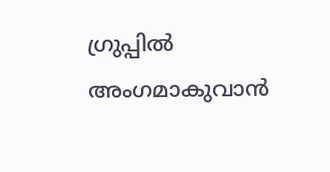ഗ്രുപ്പിൽ അംഗമാകുവാൻ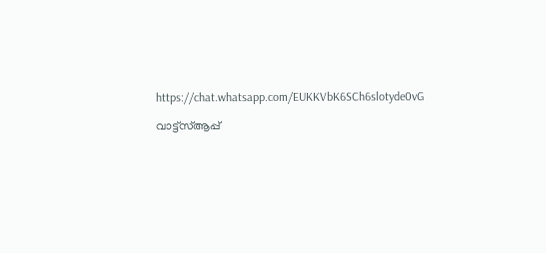https://chat.whatsapp.com/EUKKVbK6SCh6slotyde0vG

വാട്ട്സ്ആപ്പ്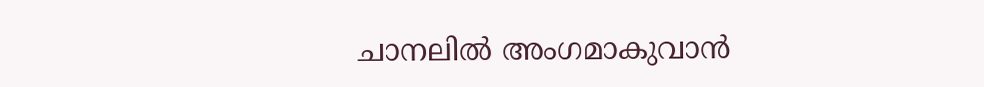ചാനലിൽ അംഗമാകുവാൻ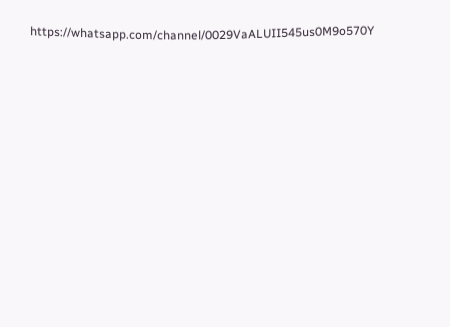https://whatsapp.com/channel/0029VaALUII545us0M9o570Y